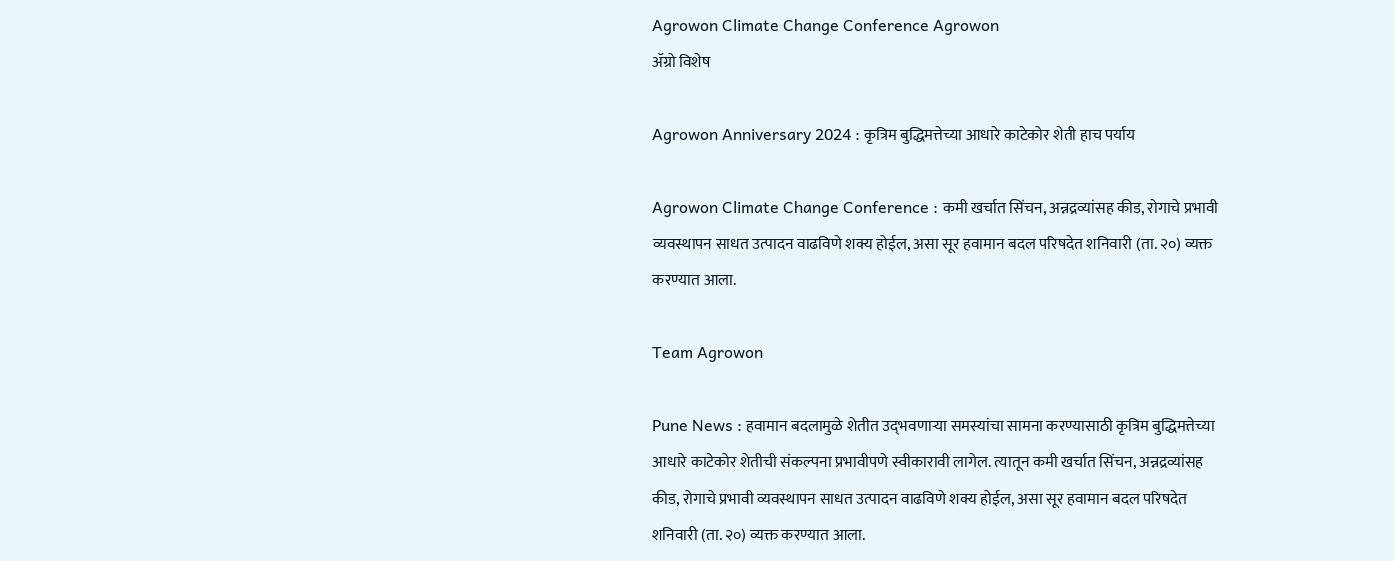Agrowon Climate Change Conference Agrowon
ॲग्रो विशेष

Agrowon Anniversary 2024 : कृत्रिम बुद्धिमत्तेच्या आधारे काटेकोर शेती हाच पर्याय

Agrowon Climate Change Conference : कमी खर्चात सिंचन, अन्नद्रव्यांसह कीड, रोगाचे प्रभावी व्यवस्थापन साधत उत्पादन वाढविणे शक्य होईल, असा सूर हवामान बदल परिषदेत शनिवारी (ता. २०) व्यक्त करण्यात आला.

Team Agrowon

Pune News : हवामान बदलामुळे शेतीत उद्‍भवणाऱ्या समस्यांचा सामना करण्यासाठी कृत्रिम बुद्धिमत्तेच्या आधारे काटेकोर शेतीची संकल्पना प्रभावीपणे स्वीकारावी लागेल. त्यातून कमी खर्चात सिंचन, अन्नद्रव्यांसह कीड, रोगाचे प्रभावी व्यवस्थापन साधत उत्पादन वाढविणे शक्य होईल, असा सूर हवामान बदल परिषदेत शनिवारी (ता. २०) व्यक्त करण्यात आला.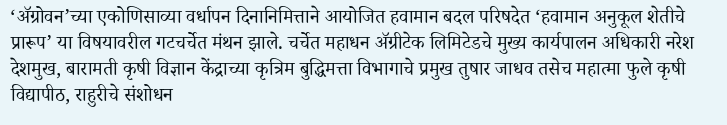‘ॲग्रोवन’च्या एकोणिसाव्या वर्धापन दिनानिमित्ताने आयोजित हवामान बदल परिषदेत ‘हवामान अनुकूल शेतीचे प्रारूप’ या विषयावरील गटचर्चेत मंथन झाले. चर्चेत महाधन ॲग्रीटेक लिमिटेडचे मुख्य कार्यपालन अधिकारी नरेश देशमुख, बारामती कृषी विज्ञान केंद्राच्या कृत्रिम बुद्धिमत्ता विभागाचे प्रमुख तुषार जाधव तसेच महात्मा फुले कृषी विद्यापीठ, राहुरीचे संशोधन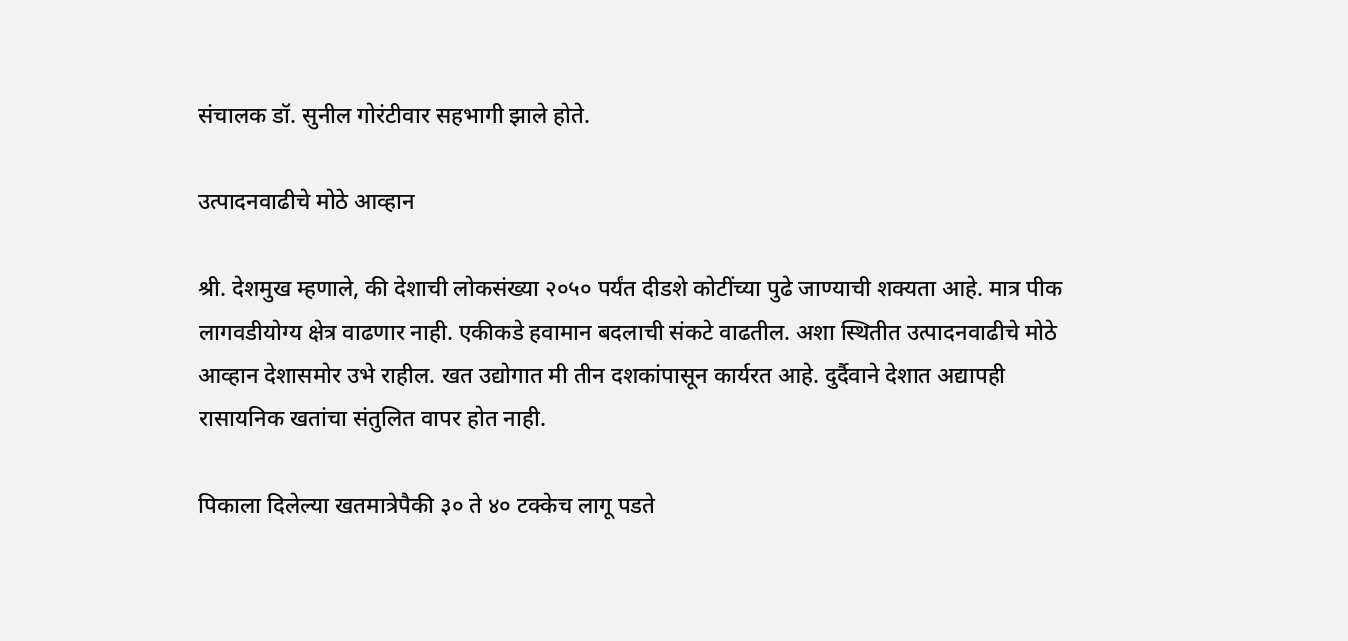संचालक डॉ. सुनील गोरंटीवार सहभागी झाले होते.

उत्पादनवाढीचे मोठे आव्हान

श्री. देशमुख म्हणाले, की देशाची लोकसंख्या २०५० पर्यंत दीडशे कोटींच्या पुढे जाण्याची शक्यता आहे. मात्र पीक लागवडीयोग्य क्षेत्र वाढणार नाही. एकीकडे हवामान बदलाची संकटे वाढतील. अशा स्थितीत उत्पादनवाढीचे मोठे आव्हान देशासमोर उभे राहील. खत उद्योगात मी तीन दशकांपासून कार्यरत आहे. दुर्दैवाने देशात अद्यापही रासायनिक खतांचा संतुलित वापर होत नाही.

पिकाला दिलेल्या खतमात्रेपैकी ३० ते ४० टक्केच लागू पडते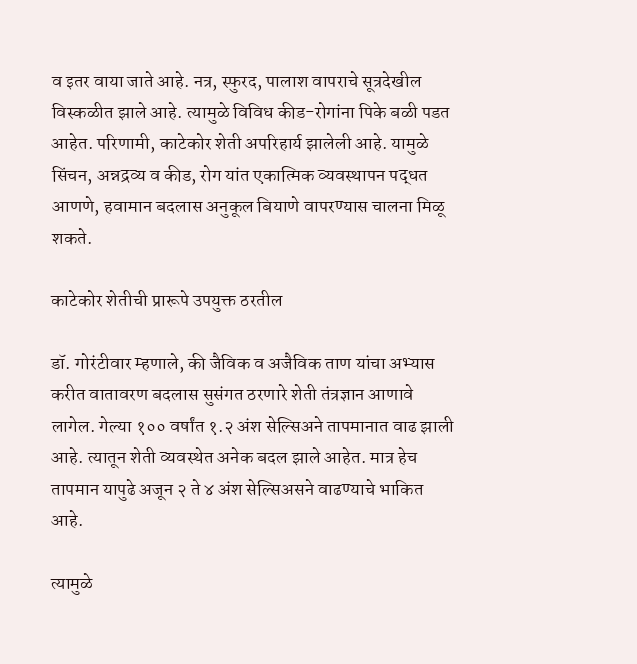व इतर वाया जाते आहे. नत्र, स्फुरद, पालाश वापराचे सूत्रदेखील विस्कळीत झाले आहे. त्यामुळे विविध कीड-रोगांना पिके बळी पडत आहेत. परिणामी, काटेकोर शेती अपरिहार्य झालेली आहे. यामुळे सिंचन, अन्नद्रव्य व कीड, रोग यांत एकात्मिक व्यवस्थापन पद्धत आणणे, हवामान बदलास अनुकूल बियाणे वापरण्यास चालना मिळू शकते.

काटेकोर शेतीची प्रारूपे उपयुक्त ठरतील

डॉ. गोरंटीवार म्हणाले, की जैविक व अजैविक ताण यांचा अभ्यास करीत वातावरण बदलास सुसंगत ठरणारे शेती तंत्रज्ञान आणावे लागेल. गेल्या १०० वर्षांत १.२ अंश सेल्सिअने तापमानात वाढ झाली आहे. त्यातून शेती व्यवस्थेत अनेक बदल झाले आहेत. मात्र हेच तापमान यापुढे अजून २ ते ४ अंश सेल्सिअसने वाढण्याचे भाकित आहे.

त्यामुळे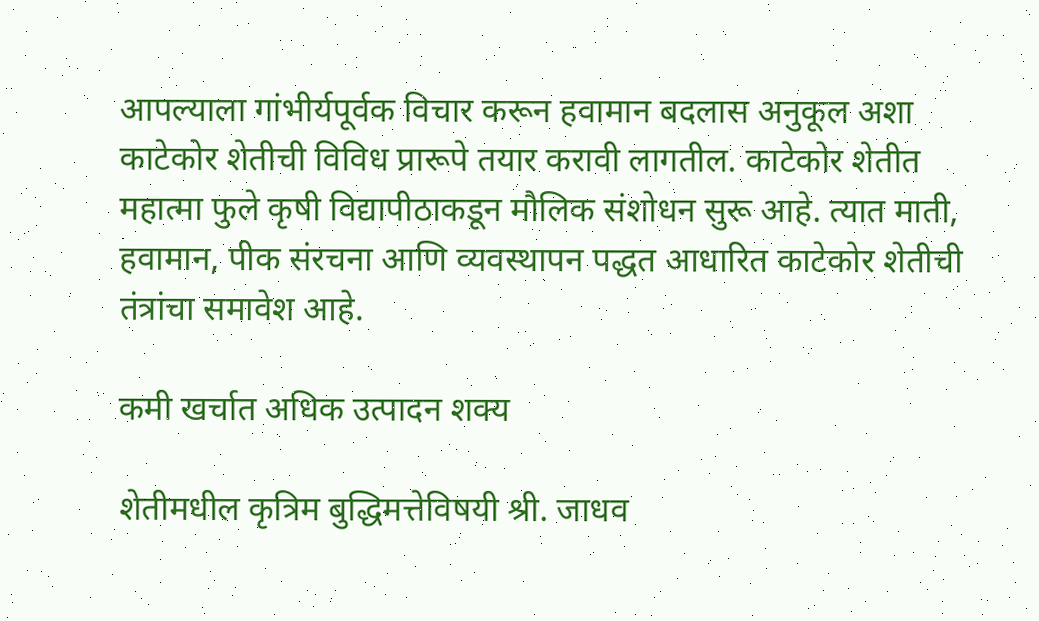आपल्याला गांभीर्यपूर्वक विचार करून हवामान बदलास अनुकूल अशा काटेकोर शेतीची विविध प्रारूपे तयार करावी लागतील. काटेकोर शेतीत महात्मा फुले कृषी विद्यापीठाकडून मौलिक संशोधन सुरू आहे. त्यात माती, हवामान, पीक संरचना आणि व्यवस्थापन पद्धत आधारित काटेकोर शेतीची तंत्रांचा समावेश आहे.

कमी खर्चात अधिक उत्पादन शक्य

शेतीमधील कृत्रिम बुद्धिमत्तेविषयी श्री. जाधव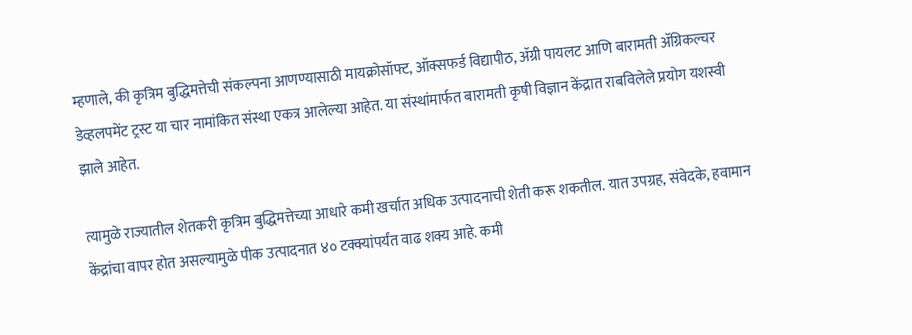म्हणाले, की कृत्रिम बुद्धिमत्तेची संकल्पना आणण्यासाठी मायक्रोसॉफ्ट, ऑक्सफर्ड विद्यापीठ, ॲग्री पायलट आणि बारामती ॲग्रिकल्चर डेव्हलपमेंट ट्रस्ट या चार नामांकित संस्था एकत्र आलेल्या आहेत. या संस्थांमार्फत बारामती कृषी विज्ञान केंद्रात राबविलेले प्रयोग यशस्वी झाले आहेत.

त्यामुळे राज्यातील शेतकरी कृत्रिम बुद्धिमत्तेच्या आधारे कमी खर्चात अधिक उत्पादनाची शेती करू शकतील. यात उपग्रह, संवेदके, हवामान केंद्रांचा वापर होत असल्यामुळे पीक उत्पादनात ४० टक्क्यांपर्यंत वाढ शक्य आहे. कमी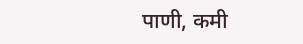पाणी, कमी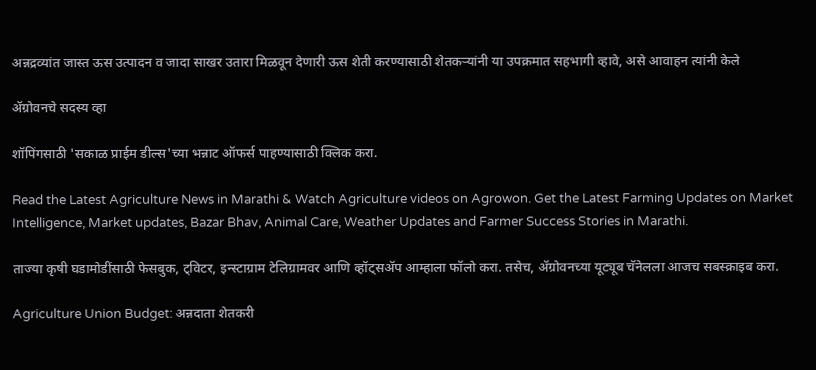अन्नद्रव्यांत जास्त ऊस उत्पादन व जादा साखर उतारा मिळवून देणारी ऊस शेती करण्यासाठी शेतकऱ्यांनी या उपक्रमात सहभागी व्हावे, असे आवाहन त्यांनी केले

ॲग्रोवनचे सदस्य व्हा

शॉपिंगसाठी 'सकाळ प्राईम डील्स'च्या भन्नाट ऑफर्स पाहण्यासाठी क्लिक करा.

Read the Latest Agriculture News in Marathi & Watch Agriculture videos on Agrowon. Get the Latest Farming Updates on Market Intelligence, Market updates, Bazar Bhav, Animal Care, Weather Updates and Farmer Success Stories in Marathi.

ताज्या कृषी घडामोडींसाठी फेसबुक, ट्विटर, इन्स्टाग्राम टेलिग्रामवर आणि व्हॉट्सॲप आम्हाला फॉलो करा. तसेच, ॲग्रोवनच्या यूट्यूब चॅनेलला आजच सबस्क्राइब करा.

Agriculture Union Budget: अन्नदाता शेतकरी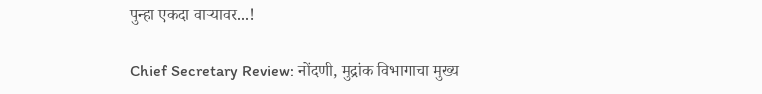पुन्हा एकदा वाऱ्यावर...!

Chief Secretary Review: नोंदणी, मुद्रांक विभागाचा मुख्य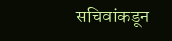सचिवांकडून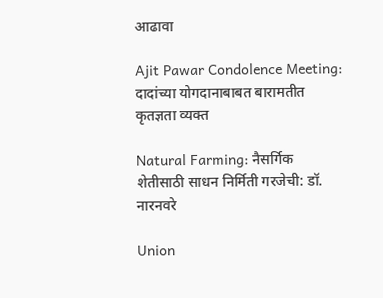आढावा

Ajit Pawar Condolence Meeting: दादांच्या योगदानाबाबत बारामतीत कृतज्ञता व्यक्त

Natural Farming: नैसर्गिक शेतीसाठी साधन निर्मिती गरजेची: डॉ. नारनवरे

Union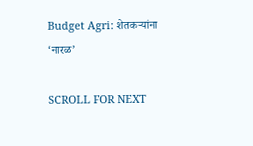Budget Agri: शेतकऱ्यांना ‘नारळ’

SCROLL FOR NEXT